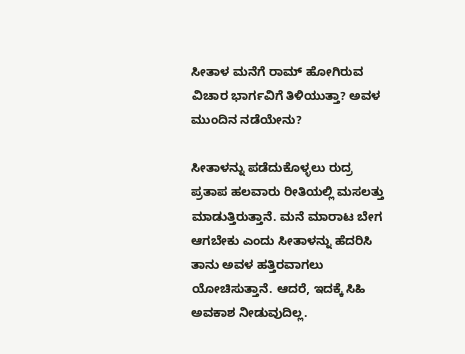ಸೀತಾಳ ಮನೆಗೆ ರಾಮ್ ಹೋಗಿರುವ ವಿಚಾರ ಭಾರ್ಗವಿಗೆ ತಿಳಿಯುತ್ತಾ? ಅವಳ ಮುಂದಿನ ನಡೆಯೇನು?

ಸೀತಾಳನ್ನು ಪಡೆದುಕೊಳ್ಳಲು ರುದ್ರ ಪ್ರತಾಪ ಹಲವಾರು ರೀತಿಯಲ್ಲಿ ಮಸಲತ್ತು ಮಾಡುತ್ತಿರುತ್ತಾನೆ. ಮನೆ ಮಾರಾಟ ಬೇಗ ಆಗಬೇಕು ಎಂದು ಸೀತಾಳನ್ನು ಹೆದರಿಸಿ ತಾನು ಅವಳ ಹತ್ತಿರವಾಗಲು ಯೋಚಿಸುತ್ತಾನೆ. ಆದರೆ, ಇದಕ್ಕೆ ಸಿಹಿ ಅವಕಾಶ ನೀಡುವುದಿಲ್ಲ.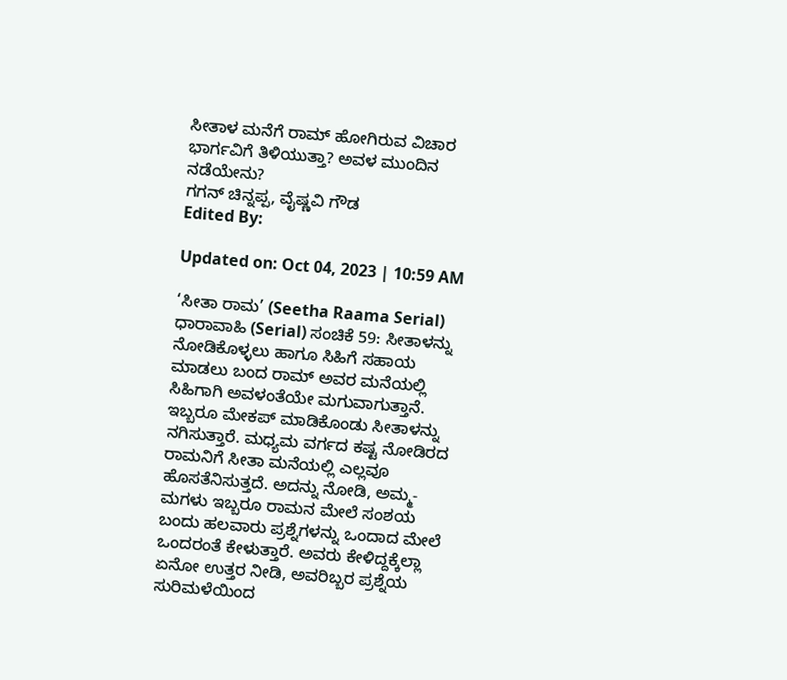ಸೀತಾಳ ಮನೆಗೆ ರಾಮ್ ಹೋಗಿರುವ ವಿಚಾರ ಭಾರ್ಗವಿಗೆ ತಿಳಿಯುತ್ತಾ? ಅವಳ ಮುಂದಿನ ನಡೆಯೇನು?
ಗಗನ್ ಚಿನ್ನಪ್ಪ, ವೈಷ್ಣವಿ ಗೌಡ
Edited By:

Updated on: Oct 04, 2023 | 10:59 AM

‘ಸೀತಾ ರಾಮ’ (Seetha Raama Serial) ಧಾರಾವಾಹಿ (Serial) ಸಂಚಿಕೆ 59: ಸೀತಾಳನ್ನು ನೋಡಿಕೊಳ್ಳಲು ಹಾಗೂ ಸಿಹಿಗೆ ಸಹಾಯ ಮಾಡಲು ಬಂದ ರಾಮ್ ಅವರ ಮನೆಯಲ್ಲಿ ಸಿಹಿಗಾಗಿ ಅವಳಂತೆಯೇ ಮಗುವಾಗುತ್ತಾನೆ. ಇಬ್ಬರೂ ಮೇಕಪ್ ಮಾಡಿಕೊಂಡು ಸೀತಾಳನ್ನು ನಗಿಸುತ್ತಾರೆ. ಮಧ್ಯಮ ವರ್ಗದ ಕಷ್ಟ ನೋಡಿರದ ರಾಮನಿಗೆ ಸೀತಾ ಮನೆಯಲ್ಲಿ ಎಲ್ಲವೂ ಹೊಸತೆನಿಸುತ್ತದೆ. ಅದನ್ನು ನೋಡಿ, ಅಮ್ಮ- ಮಗಳು ಇಬ್ಬರೂ ರಾಮನ ಮೇಲೆ ಸಂಶಯ ಬಂದು ಹಲವಾರು ಪ್ರಶ್ನೆಗಳನ್ನು ಒಂದಾದ ಮೇಲೆ ಒಂದರಂತೆ ಕೇಳುತ್ತಾರೆ. ಅವರು ಕೇಳಿದ್ದಕ್ಕೆಲ್ಲಾ ಏನೋ ಉತ್ತರ ನೀಡಿ, ಅವರಿಬ್ಬರ ಪ್ರಶ್ನೆಯ ಸುರಿಮಳೆಯಿಂದ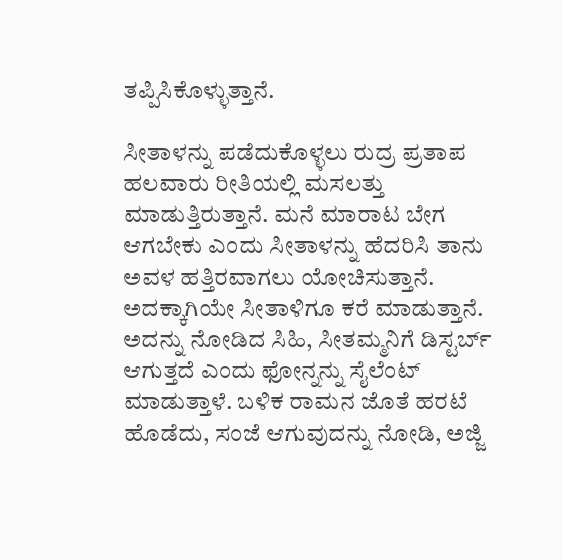ತಪ್ಪಿಸಿಕೊಳ್ಳುತ್ತಾನೆ.

ಸೀತಾಳನ್ನು ಪಡೆದುಕೊಳ್ಳಲು ರುದ್ರ ಪ್ರತಾಪ ಹಲವಾರು ರೀತಿಯಲ್ಲಿ ಮಸಲತ್ತು ಮಾಡುತ್ತಿರುತ್ತಾನೆ. ಮನೆ ಮಾರಾಟ ಬೇಗ ಆಗಬೇಕು ಎಂದು ಸೀತಾಳನ್ನು ಹೆದರಿಸಿ ತಾನು ಅವಳ ಹತ್ತಿರವಾಗಲು ಯೋಚಿಸುತ್ತಾನೆ. ಅದಕ್ಕಾಗಿಯೇ ಸೀತಾಳಿಗೂ ಕರೆ ಮಾಡುತ್ತಾನೆ. ಅದನ್ನು ನೋಡಿದ ಸಿಹಿ, ಸೀತಮ್ಮನಿಗೆ ಡಿಸ್ಟರ್ಬ್ ಆಗುತ್ತದೆ ಎಂದು ಫೋನ್ನನ್ನು ಸೈಲೆಂಟ್ ಮಾಡುತ್ತಾಳೆ. ಬಳಿಕ ರಾಮನ ಜೊತೆ ಹರಟೆ ಹೊಡೆದು, ಸಂಜೆ ಆಗುವುದನ್ನು ನೋಡಿ, ಅಜ್ಜಿ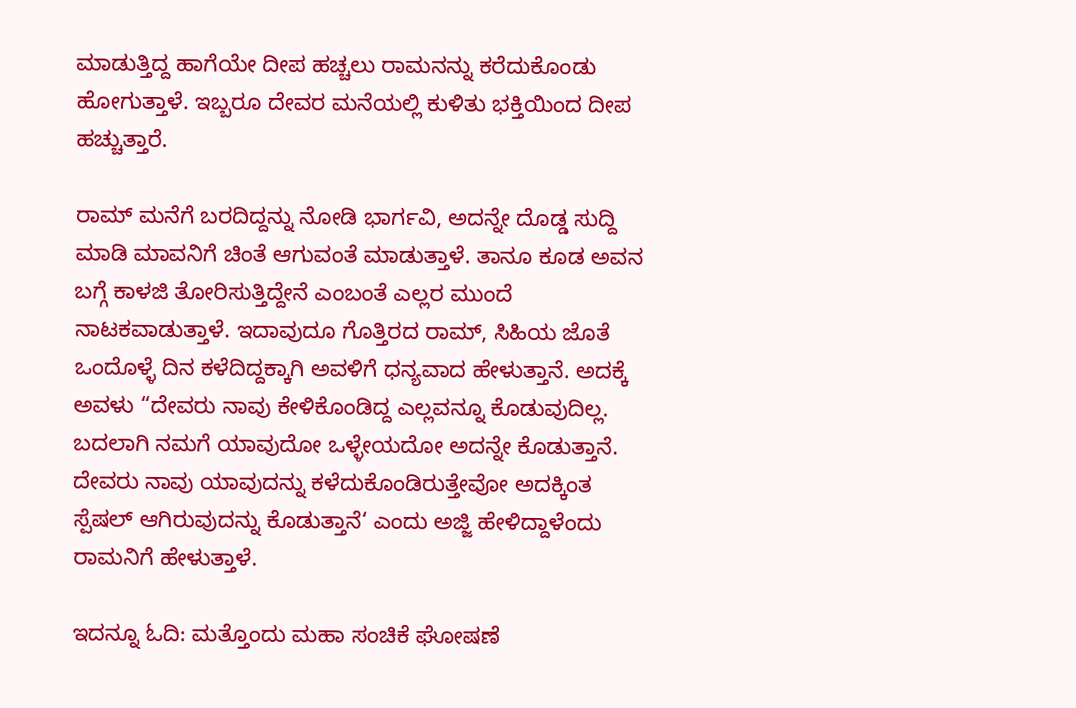ಮಾಡುತ್ತಿದ್ದ ಹಾಗೆಯೇ ದೀಪ ಹಚ್ಚಲು ರಾಮನನ್ನು ಕರೆದುಕೊಂಡು ಹೋಗುತ್ತಾಳೆ. ಇಬ್ಬರೂ ದೇವರ ಮನೆಯಲ್ಲಿ ಕುಳಿತು ಭಕ್ತಿಯಿಂದ ದೀಪ ಹಚ್ಚುತ್ತಾರೆ.

ರಾಮ್ ಮನೆಗೆ ಬರದಿದ್ದನ್ನು ನೋಡಿ ಭಾರ್ಗವಿ, ಅದನ್ನೇ ದೊಡ್ಡ ಸುದ್ದಿ ಮಾಡಿ ಮಾವನಿಗೆ ಚಿಂತೆ ಆಗುವಂತೆ ಮಾಡುತ್ತಾಳೆ. ತಾನೂ ಕೂಡ ಅವನ ಬಗ್ಗೆ ಕಾಳಜಿ ತೋರಿಸುತ್ತಿದ್ದೇನೆ ಎಂಬಂತೆ ಎಲ್ಲರ ಮುಂದೆ ನಾಟಕವಾಡುತ್ತಾಳೆ. ಇದಾವುದೂ ಗೊತ್ತಿರದ ರಾಮ್, ಸಿಹಿಯ ಜೊತೆ ಒಂದೊಳ್ಳೆ ದಿನ ಕಳೆದಿದ್ದಕ್ಕಾಗಿ ಅವಳಿಗೆ ಧನ್ಯವಾದ ಹೇಳುತ್ತಾನೆ. ಅದಕ್ಕೆ ಅವಳು “ದೇವರು ನಾವು ಕೇಳಿಕೊಂಡಿದ್ದ ಎಲ್ಲವನ್ನೂ ಕೊಡುವುದಿಲ್ಲ. ಬದಲಾಗಿ ನಮಗೆ ಯಾವುದೋ ಒಳ್ಳೇಯದೋ ಅದನ್ನೇ ಕೊಡುತ್ತಾನೆ. ದೇವರು ನಾವು ಯಾವುದನ್ನು ಕಳೆದುಕೊಂಡಿರುತ್ತೇವೋ ಅದಕ್ಕಿಂತ ಸ್ಪೆಷಲ್ ಆಗಿರುವುದನ್ನು ಕೊಡುತ್ತಾನೆ‘ ಎಂದು ಅಜ್ಜಿ ಹೇಳಿದ್ದಾಳೆಂದು ರಾಮನಿಗೆ ಹೇಳುತ್ತಾಳೆ.

ಇದನ್ನೂ ಓದಿ: ಮತ್ತೊಂದು ಮಹಾ ಸಂಚಿಕೆ ಘೋಷಣೆ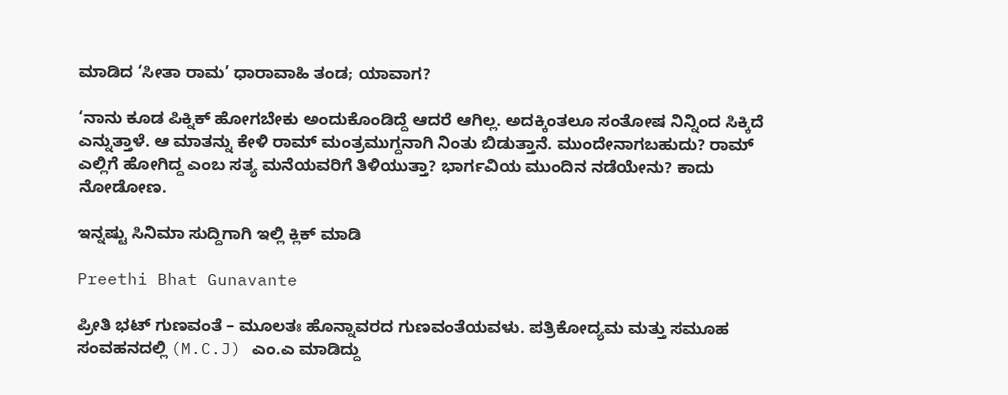ಮಾಡಿದ ‘ಸೀತಾ ರಾಮ’ ಧಾರಾವಾಹಿ ತಂಡ; ಯಾವಾಗ?

‘ನಾನು ಕೂಡ ಪಿಕ್ನಿಕ್ ಹೋಗಬೇಕು ಅಂದುಕೊಂಡಿದ್ದೆ ಆದರೆ ಆಗಿಲ್ಲ. ಅದಕ್ಕಿಂತಲೂ ಸಂತೋಷ ನಿನ್ನಿಂದ ಸಿಕ್ಕಿದೆ ಎನ್ನುತ್ತಾಳೆ. ಆ ಮಾತನ್ನು ಕೇಳಿ ರಾಮ್ ಮಂತ್ರಮುಗ್ದನಾಗಿ ನಿಂತು ಬಿಡುತ್ತಾನೆ. ಮುಂದೇನಾಗಬಹುದು? ರಾಮ್ ಎಲ್ಲಿಗೆ ಹೋಗಿದ್ದ ಎಂಬ ಸತ್ಯ ಮನೆಯವರಿಗೆ ತಿಳಿಯುತ್ತಾ? ಭಾರ್ಗವಿಯ ಮುಂದಿನ ನಡೆಯೇನು? ಕಾದು ನೋಡೋಣ.

ಇನ್ನಷ್ಟು ಸಿನಿಮಾ ಸುದ್ದಿಗಾಗಿ ಇಲ್ಲಿ ಕ್ಲಿಕ್ ಮಾಡಿ

Preethi Bhat Gunavante

ಪ್ರೀತಿ ಭಟ್ ಗುಣವಂತೆ – ಮೂಲತಃ ಹೊನ್ನಾವರದ ಗುಣವಂತೆಯವಳು. ಪತ್ರಿಕೋದ್ಯಮ ಮತ್ತು ಸಮೂಹ ಸಂವಹನದಲ್ಲಿ (M.C.J) ಎಂ.ಎ ಮಾಡಿದ್ದು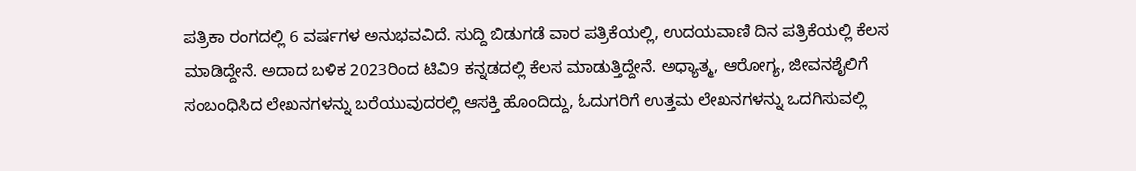ಪತ್ರಿಕಾ ರಂಗದಲ್ಲಿ 6 ವರ್ಷಗಳ ಅನುಭವವಿದೆ. ಸುದ್ದಿ ಬಿಡುಗಡೆ ವಾರ ಪತ್ರಿಕೆಯಲ್ಲಿ, ಉದಯವಾಣಿ ದಿನ ಪತ್ರಿಕೆಯಲ್ಲಿ ಕೆಲಸ ಮಾಡಿದ್ದೇನೆ. ಅದಾದ ಬಳಿಕ 2023ರಿಂದ ಟಿವಿ9 ಕನ್ನಡದಲ್ಲಿ ಕೆಲಸ ಮಾಡುತ್ತಿದ್ದೇನೆ. ಅಧ್ಯಾತ್ಮ, ಆರೋಗ್ಯ, ಜೀವನಶೈಲಿಗೆ ಸಂಬಂಧಿಸಿದ ಲೇಖನಗಳನ್ನು ಬರೆಯುವುದರಲ್ಲಿ ಆಸಕ್ತಿ ಹೊಂದಿದ್ದು, ಓದುಗರಿಗೆ ಉತ್ತಮ ಲೇಖನಗಳನ್ನು ಒದಗಿಸುವಲ್ಲಿ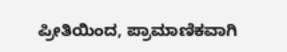ಪ್ರೀತಿಯಿಂದ, ಪ್ರಾಮಾಣಿಕವಾಗಿ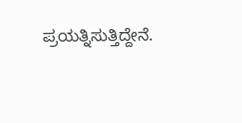ಪ್ರಯತ್ನಿಸುತ್ತಿದ್ದೇನೆ.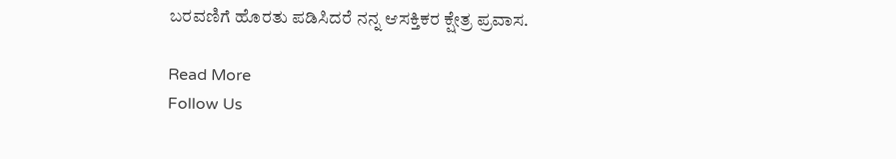ಬರವಣಿಗೆ ಹೊರತು ಪಡಿಸಿದರೆ ನನ್ನ ಆಸಕ್ತಿಕರ ಕ್ಷೇತ್ರ ಪ್ರವಾಸ.

Read More
Follow Us